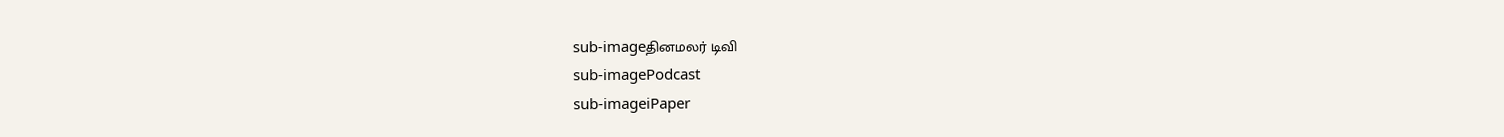sub-imageதினமலர் டிவி
sub-imagePodcast
sub-imageiPaper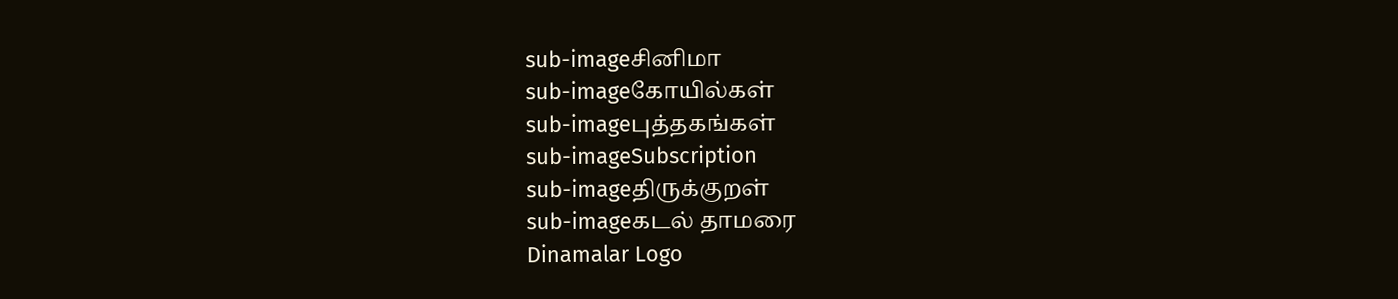sub-imageசினிமா
sub-imageகோயில்கள்
sub-imageபுத்தகங்கள்
sub-imageSubscription
sub-imageதிருக்குறள்
sub-imageகடல் தாமரை
Dinamalar Logo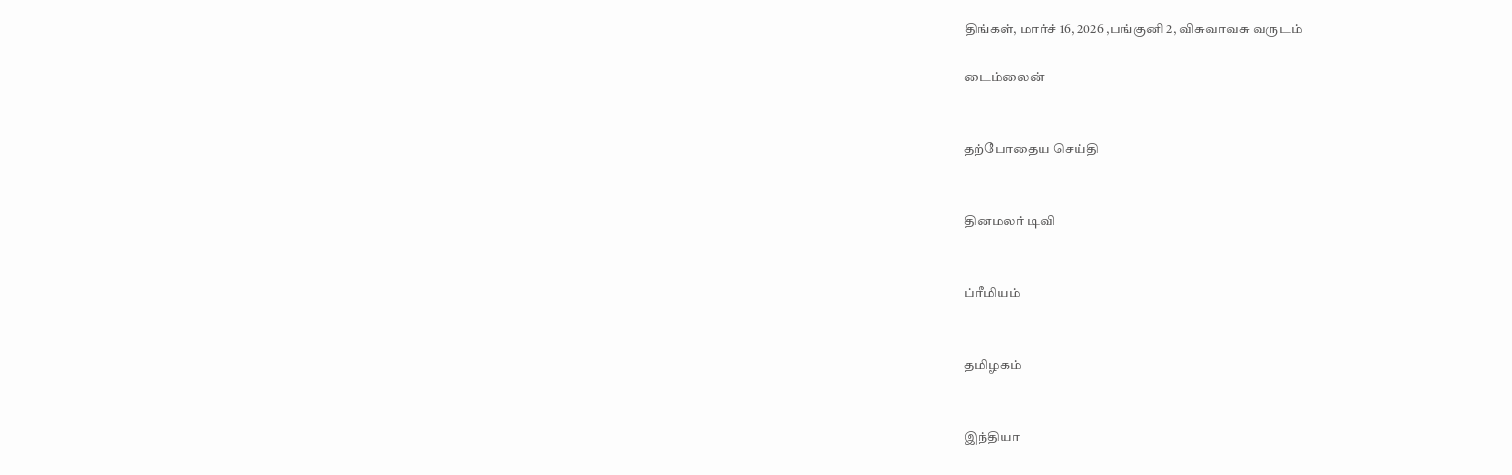திங்கள், மார்ச் 16, 2026 ,பங்குனி 2, விசுவாவசு வருடம்

டைம்லைன்


தற்போதைய செய்தி


தினமலர் டிவி


ப்ரீமியம்


தமிழகம்


இந்தியா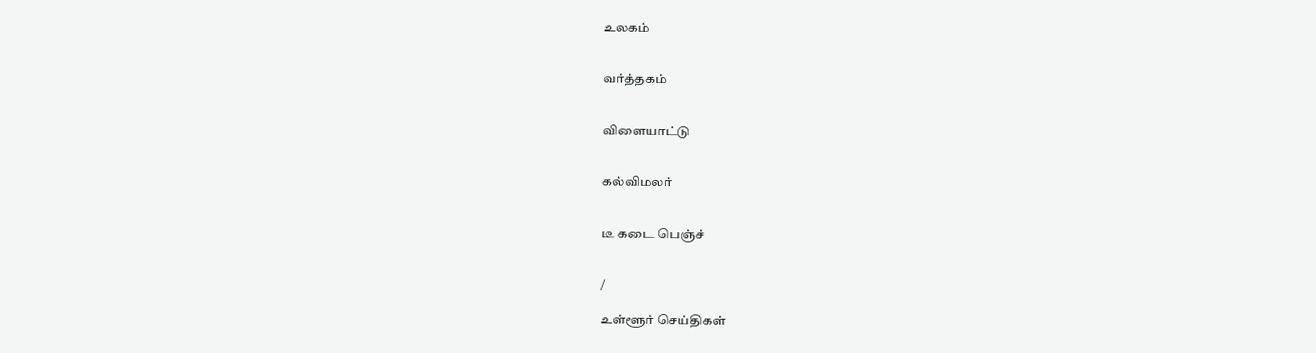உலகம்


வர்த்தகம்


விளையாட்டு


கல்விமலர்


டீ கடை பெஞ்ச்


/

உள்ளூர் செய்திகள்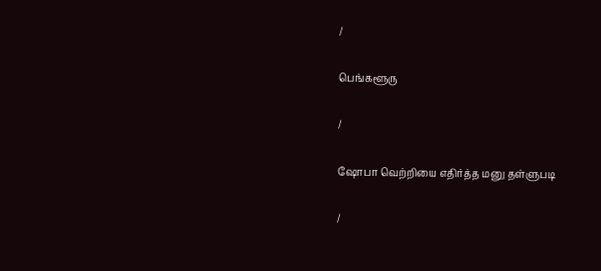/

பெங்களூரு

/

ஷோபா வெற்றியை எதிர்த்த மனு தள்ளுபடி

/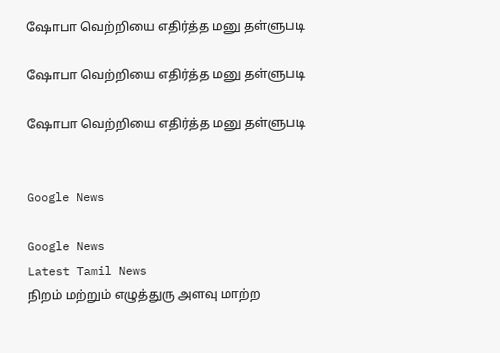ஷோபா வெற்றியை எதிர்த்த மனு தள்ளுபடி

ஷோபா வெற்றியை எதிர்த்த மனு தள்ளுபடி

ஷோபா வெற்றியை எதிர்த்த மனு தள்ளுபடி


Google News

Google News
Latest Tamil News
நிறம் மற்றும் எழுத்துரு அளவு மாற்ற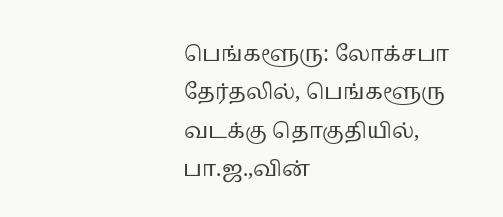பெங்களூரு: லோக்சபா தேர்தலில், பெங்களூரு வடக்கு தொகுதியில், பா.ஜ.,வின்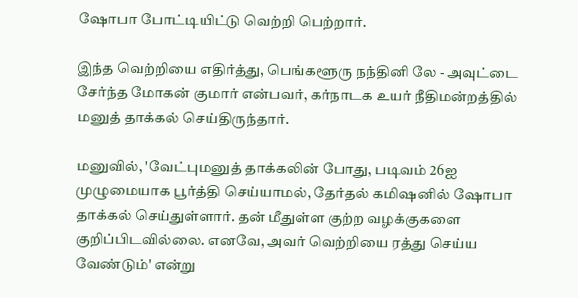ஷோபா போட்டியிட்டு வெற்றி பெற்றார்.

இந்த வெற்றியை எதிர்த்து, பெங்களூரு நந்தினி லே - அவுட்டை சேர்ந்த மோகன் குமார் என்பவர், கர்நாடக உயர் நீதிமன்றத்தில் மனுத் தாக்கல் செய்திருந்தார்.

மனுவில், 'வேட்புமனுத் தாக்கலின் போது, படிவம் 26ஐ முழுமையாக பூர்த்தி செய்யாமல், தேர்தல் கமிஷனில் ஷோபா தாக்கல் செய்துள்ளார். தன் மீதுள்ள குற்ற வழக்குகளை குறிப்பிடவில்லை. எனவே, அவர் வெற்றியை ரத்து செய்ய வேண்டும்' என்று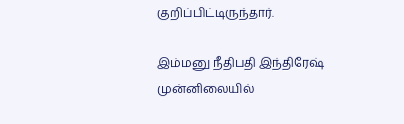குறிப்பிட்டிருந்தார்.

இம்மனு நீதிபதி இந்திரேஷ் முன்னிலையில்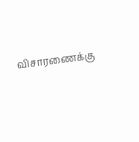விசாரணைக்கு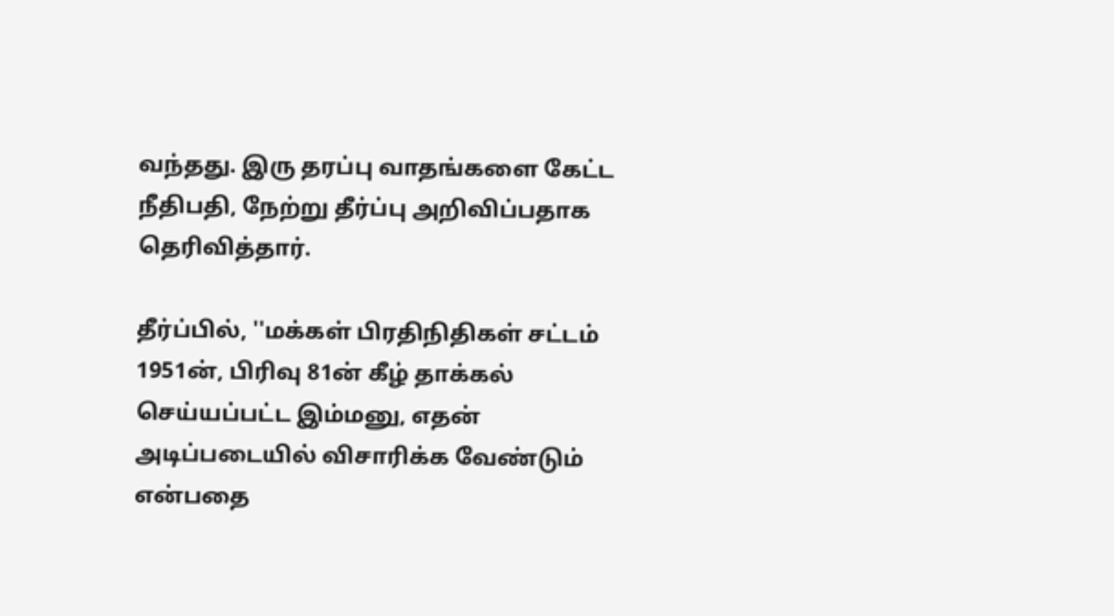வந்தது. இரு தரப்பு வாதங்களை கேட்ட நீதிபதி, நேற்று தீர்ப்பு அறிவிப்பதாக தெரிவித்தார்.

தீர்ப்பில், ''மக்கள் பிரதிநிதிகள் சட்டம் 1951ன், பிரிவு 81ன் கீழ் தாக்கல் செய்யப்பட்ட இம்மனு, எதன் அடிப்படையில் விசாரிக்க வேண்டும் என்பதை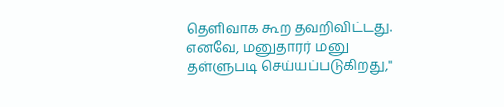தெளிவாக கூற தவறிவிட்டது. எனவே, மனுதாரர் மனு தள்ளுபடி செய்யப்படுகிறது,''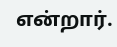என்றார்.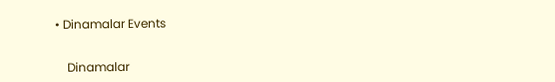• Dinamalar Events


    Dinamalar